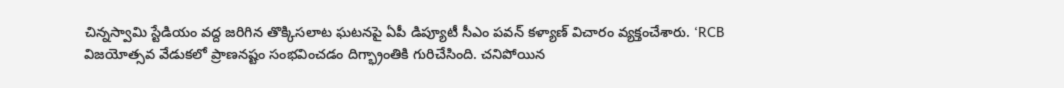చిన్నస్వామి స్టేడియం వద్ద జరిగిన తొక్కిసలాట ఘటనపై ఏపీ డిప్యూటీ సీఎం పవన్ కళ్యాణ్ విచారం వ్యక్తంచేశారు. ‘RCB విజయోత్సవ వేడుకలో ప్రాణనష్టం సంభవించడం దిగ్భ్రాంతికి గురిచేసింది. చనిపోయిన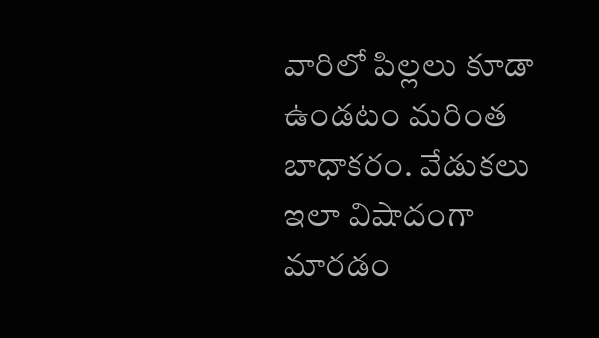వారిలో పిల్లలు కూడా ఉండటం మరింత బాధాకరం. వేడుకలు ఇలా విషాదంగా మారడం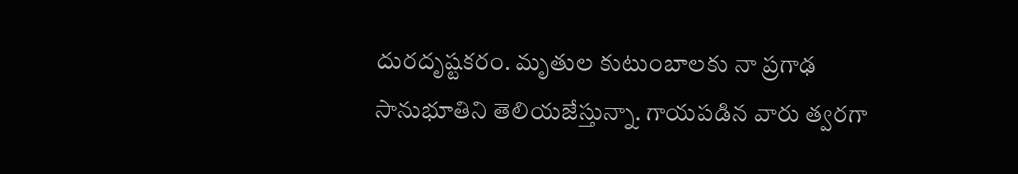దురదృష్టకరం. మృతుల కుటుంబాలకు నా ప్రగాఢ సానుభూతిని తెలియజేస్తున్నా. గాయపడిన వారు త్వరగా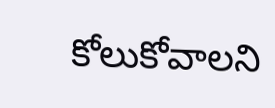కోలుకోవాలని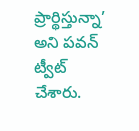ప్రార్థిస్తున్నా’ అని పవన్ ట్వీట్ చేశారు.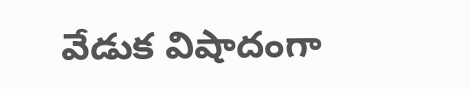వేడుక విషాదంగా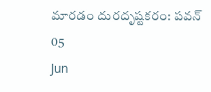మారడం దురదృష్టకరం: పవన్
05
Jun